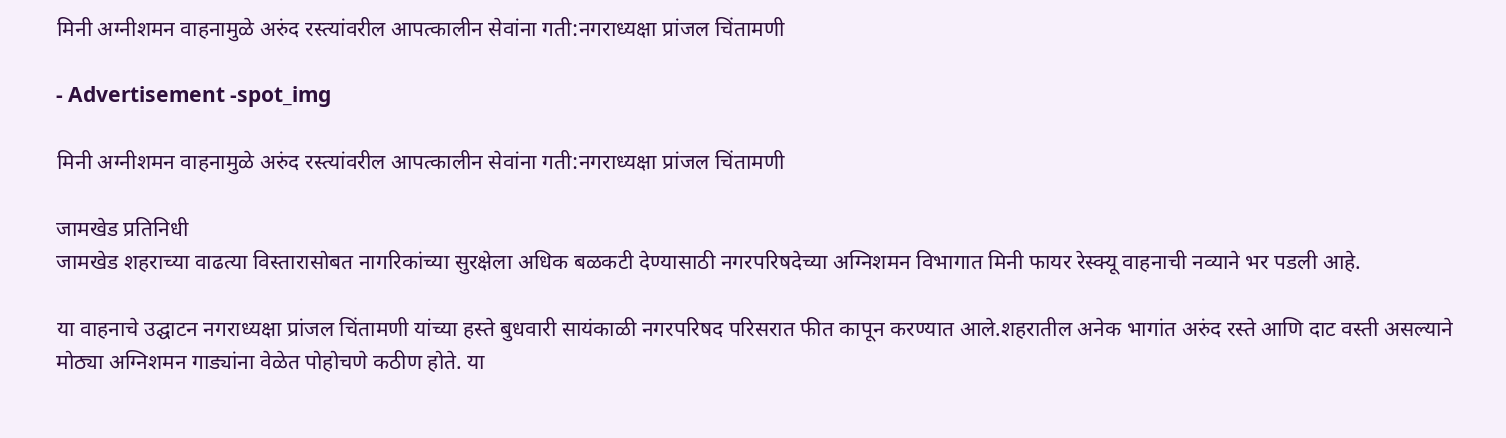मिनी अग्नीशमन वाहनामुळे अरुंद रस्त्यांवरील आपत्कालीन सेवांना गती:नगराध्यक्षा प्रांजल चिंतामणी

- Advertisement -spot_img

मिनी अग्नीशमन वाहनामुळे अरुंद रस्त्यांवरील आपत्कालीन सेवांना गती:नगराध्यक्षा प्रांजल चिंतामणी

जामखेड प्रतिनिधी
जामखेड शहराच्या वाढत्या विस्तारासोबत नागरिकांच्या सुरक्षेला अधिक बळकटी देण्यासाठी नगरपरिषदेच्या अग्निशमन विभागात मिनी फायर रेस्क्यू वाहनाची नव्याने भर पडली आहे.

या वाहनाचे उद्घाटन नगराध्यक्षा प्रांजल चिंतामणी यांच्या हस्ते बुधवारी सायंकाळी नगरपरिषद परिसरात फीत कापून करण्यात आले.शहरातील अनेक भागांत अरुंद रस्ते आणि दाट वस्ती असल्याने मोठ्या अग्निशमन गाड्यांना वेळेत पोहोचणे कठीण होते. या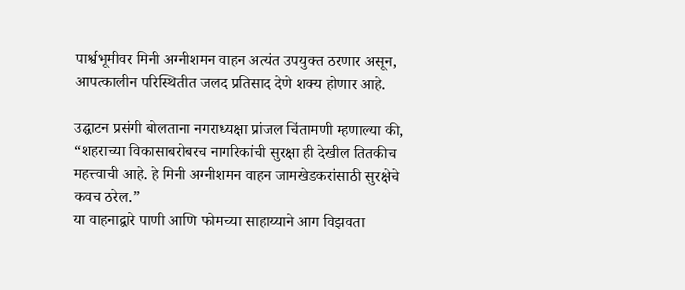पार्श्वभूमीवर मिनी अग्नीशमन वाहन अत्यंत उपयुक्त ठरणार असून, आपत्कालीन परिस्थितीत जलद प्रतिसाद देणे शक्य होणार आहे.

उद्घाटन प्रसंगी बोलताना नगराध्यक्षा प्रांजल चिंतामणी म्हणाल्या की, “शहराच्या विकासाबरोबरच नागरिकांची सुरक्षा ही देखील तितकीच महत्त्वाची आहे. हे मिनी अग्नीशमन वाहन जामखेडकरांसाठी सुरक्षेचे कवच ठरेल.”
या वाहनाद्वारे पाणी आणि फोमच्या साहाय्याने आग विझवता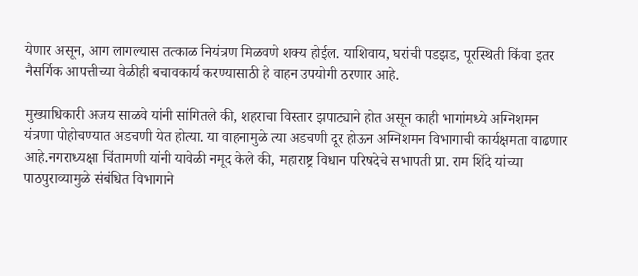येणार असून, आग लागल्यास तत्काळ नियंत्रण मिळवणे शक्य होईल. याशिवाय, घरांची पडझड, पूरस्थिती किंवा इतर नैसर्गिक आपत्तीच्या वेळीही बचावकार्य करण्यासाठी हे वाहन उपयोगी ठरणार आहे.

मुख्याधिकारी अजय साळवे यांनी सांगितले की, शहराचा विस्तार झपाट्याने होत असून काही भागांमध्ये अग्निशमन यंत्रणा पोहोचण्यात अडचणी येत होत्या. या वाहनामुळे त्या अडचणी दूर होऊन अग्निशमन विभागाची कार्यक्षमता वाढणार आहे.नगराध्यक्षा चिंतामणी यांनी यावेळी नमूद केले की, महाराष्ट्र विधान परिषदेचे सभापती प्रा. राम शिंदे यांच्या पाठपुराव्यामुळे संबंधित विभागाने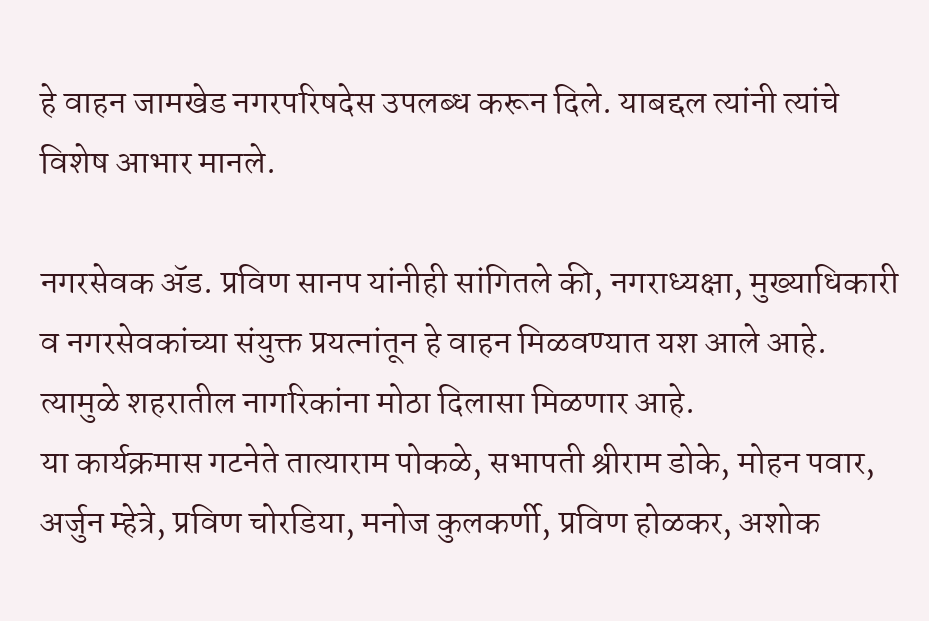हे वाहन जामखेड नगरपरिषदेस उपलब्ध करून दिले. याबद्दल त्यांनी त्यांचे विशेष आभार मानले.

नगरसेवक ॲड. प्रविण सानप यांनीही सांगितले की, नगराध्यक्षा, मुख्याधिकारी व नगरसेवकांच्या संयुक्त प्रयत्नांतून हे वाहन मिळवण्यात यश आले आहे. त्यामुळे शहरातील नागरिकांना मोठा दिलासा मिळणार आहे.
या कार्यक्रमास गटनेते तात्याराम पोकळे, सभापती श्रीराम डोके, मोहन पवार, अर्जुन म्हेत्रे, प्रविण चोरडिया, मनोज कुलकर्णी, प्रविण होळकर, अशोक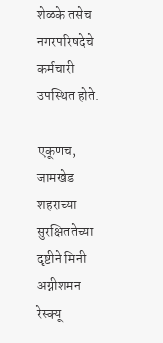शेळके तसेच नगरपरिषदेचे कर्मचारी उपस्थित होते.

एकूणच, जामखेड शहराच्या सुरक्षिततेच्या दृष्टीने मिनी अग्नीशमन रेस्क्यू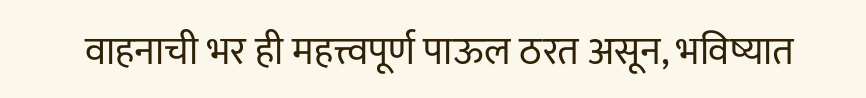वाहनाची भर ही महत्त्वपूर्ण पाऊल ठरत असून, भविष्यात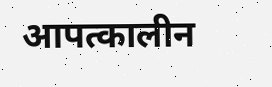आपत्कालीन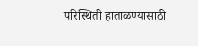परिस्थिती हाताळण्यासाठी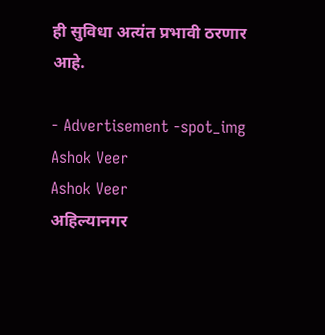ही सुविधा अत्यंत प्रभावी ठरणार आहे.

- Advertisement -spot_img
Ashok Veer
Ashok Veer
अहिल्यानगर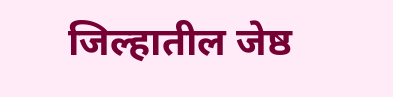जिल्हातील जेष्ठ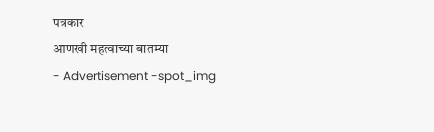पत्रकार
आणखी महत्वाच्या बातम्या
- Advertisement -spot_img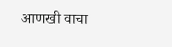आणखी वाचा